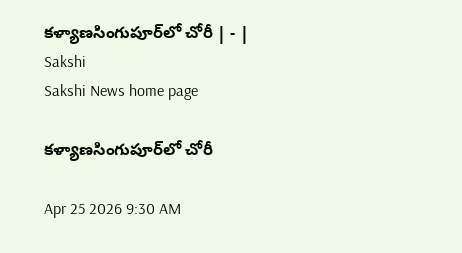కళ్యాణసింగుపూర్‌లో చోరీ | - | Sakshi
Sakshi News home page

కళ్యాణసింగుపూర్‌లో చోరీ

Apr 25 2026 9:30 AM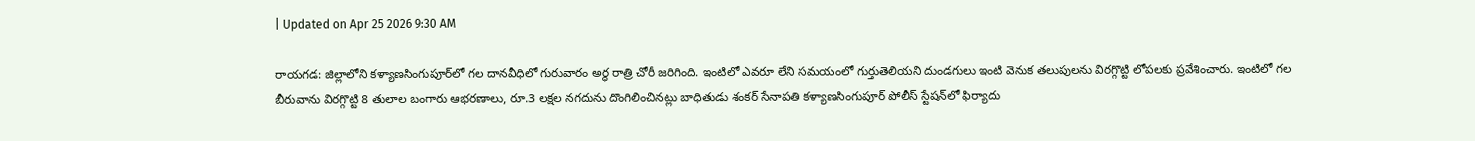| Updated on Apr 25 2026 9:30 AM

రాయగడ: జిల్లాలోని కళ్యాణసింగుపూర్‌లో గల దానవీధిలో గురువారం అర్ధ రాత్రి చోరీ జరిగింది. ఇంటిలో ఎవరూ లేని సమయంలో గుర్తుతెలియని దుండగులు ఇంటి వెనుక తలుపులను విరగ్గొట్టి లోపలకు ప్రవేశించారు. ఇంటిలో గల బీరువాను విరగ్గొట్టి 8 తులాల బంగారు ఆభరణాలు, రూ.3 లక్షల నగదును దొంగిలించినట్లు బాధితుడు శంకర్‌ సేనాపతి కళ్యాణసింగుపూర్‌ పోలీస్‌ స్టేషన్‌లో ఫిర్యాదు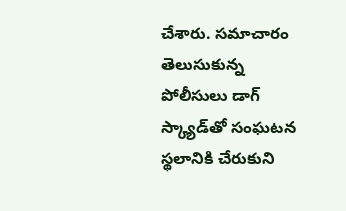చేశారు. సమాచారం తెలుసుకున్న పోలీసులు డాగ్‌ స్క్యాడ్‌తో సంఘటన స్థలానికి చేరుకుని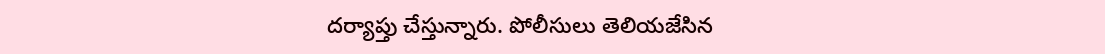దర్యాప్తు చేస్తున్నారు. పోలీసులు తెలియజేసిన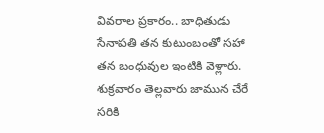వివరాల ప్రకారం.. బాధితుడు సేనాపతి తన కుటుంబంతో సహా తన బంధువుల ఇంటికి వెళ్లారు. శుక్రవారం తెల్లవారు జామున చేరే సరికి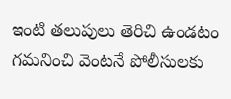ఇంటి తలుపులు తెరిచి ఉండటం గమనించి వెంటనే పోలీసులకు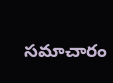సమాచారం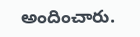అందించారు.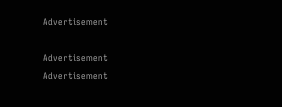Advertisement

Advertisement
Advertisement